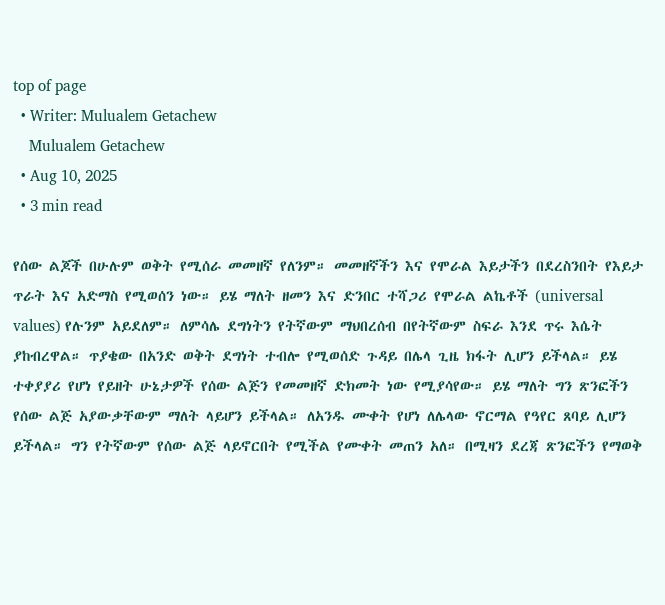top of page
  • Writer: Mulualem Getachew
    Mulualem Getachew
  • Aug 10, 2025
  • 3 min read

የሰው ልጆች በሁሉም ወቅት የሚሰራ መመዘኛ የለንም። መመዘኛችን እና የሞራል እይታችን በደረስንበት የእይታ ጥራት እና አድማስ የሚወሰን ነው። ይሄ ማለት ዘመን እና ድንበር ተሻጋሪ የሞራል ልኬቶች (universal values) የሉንም አይደለም። ለምሳሌ ደግነትን የትኛውም ማህበረሰብ በየትኛውም ስፍራ እንደ ጥሩ እሴት ያከብረዋል። ጥያቄው በአንድ ወቅት ደግነት ተብሎ የሚወሰድ ጉዳይ በሌላ ጊዜ ክፋት ሊሆን ይችላል። ይሄ ተቀያያሪ የሆነ የይዘት ሁኔታዎች የሰው ልጅን የመመዘኛ ድክመት ነው የሚያሳየው። ይሄ ማለት ግን ጽንፎችን የሰው ልጅ አያውቃቸውም ማለት ላይሆን ይችላል። ለአንዱ ሙቀት የሆነ ለሌላው ኖርማል የዓየር ጸባይ ሊሆን ይችላል። ግን የትኛውም የሰው ልጅ ላይኖርበት የሚችል የሙቀት መጠን አለ። በሚዛን ደረጃ ጽንፎችን የማወቅ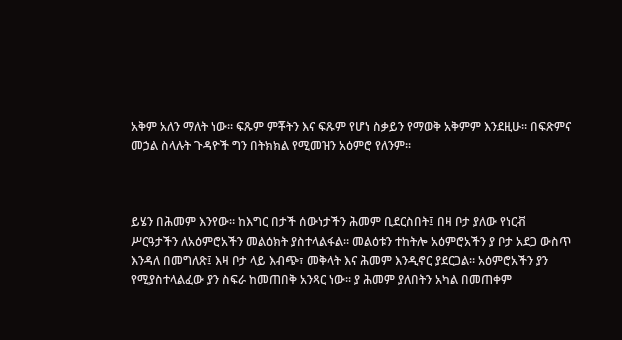አቅም አለን ማለት ነው። ፍጹም ምቾትን እና ፍጹም የሆነ ስቃይን የማወቅ አቅምም እንደዚሁ። በፍጽምና መኃል ስላሉት ጉዳዮች ግን በትክክል የሚመዝን አዕምሮ የለንም።



ይሄን በሕመም እንየው። ከእግር በታች ሰውነታችን ሕመም ቢደርስበት፤ በዛ ቦታ ያለው የነርቭ ሥርዓታችን ለአዕምሮአችን መልዕክት ያስተላልፋል። መልዕቱን ተከትሎ አዕምሮአችን ያ ቦታ አደጋ ውስጥ እንዳለ በመግለጽ፤ እዛ ቦታ ላይ እብጭ፣ መቅላት እና ሕመም እንዲኖር ያደርጋል። አዕምሮአችን ያን የሚያስተላልፈው ያን ስፍራ ከመጠበቅ አንጻር ነው። ያ ሕመም ያለበትን አካል በመጠቀም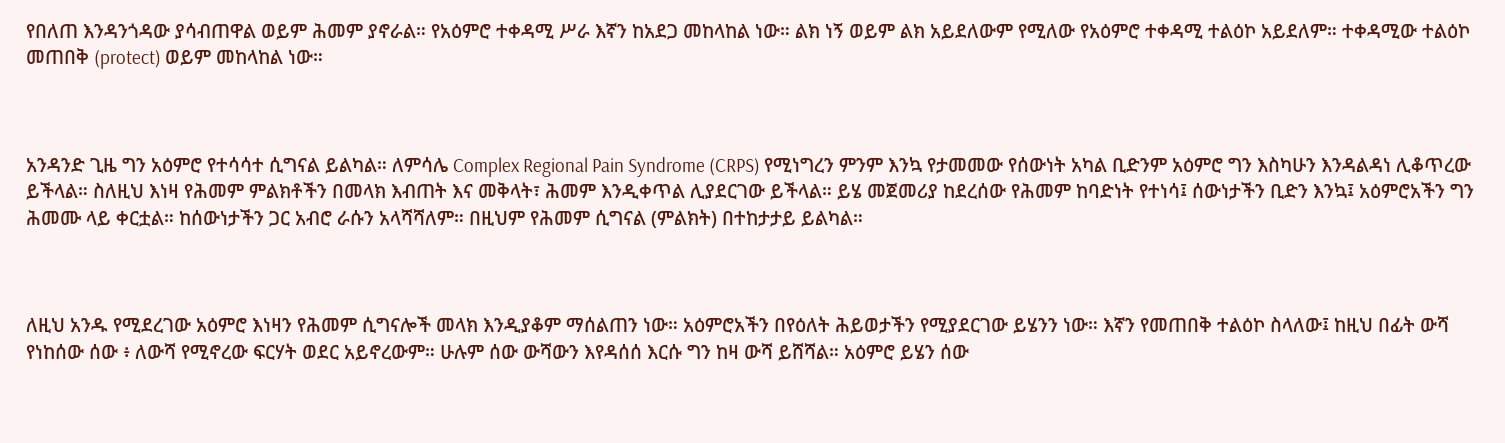የበለጠ እንዳንጎዳው ያሳብጠዋል ወይም ሕመም ያኖራል። የአዕምሮ ተቀዳሚ ሥራ እኛን ከአደጋ መከላከል ነው። ልክ ነኝ ወይም ልክ አይደለውም የሚለው የአዕምሮ ተቀዳሚ ተልዕኮ አይደለም። ተቀዳሚው ተልዕኮ መጠበቅ (protect) ወይም መከላከል ነው።



አንዳንድ ጊዜ ግን አዕምሮ የተሳሳተ ሲግናል ይልካል። ለምሳሌ Complex Regional Pain Syndrome (CRPS) የሚነግረን ምንም እንኳ የታመመው የሰውነት አካል ቢድንም አዕምሮ ግን እስካሁን እንዳልዳነ ሊቆጥረው ይችላል። ስለዚህ እነዛ የሕመም ምልክቶችን በመላክ እብጠት እና መቅላት፣ ሕመም እንዲቀጥል ሊያደርገው ይችላል። ይሄ መጀመሪያ ከደረሰው የሕመም ከባድነት የተነሳ፤ ሰውነታችን ቢድን እንኳ፤ አዕምሮአችን ግን ሕመሙ ላይ ቀርቷል። ከሰውነታችን ጋር አብሮ ራሱን አላሻሻለም። በዚህም የሕመም ሲግናል (ምልክት) በተከታታይ ይልካል።



ለዚህ አንዱ የሚደረገው አዕምሮ እነዛን የሕመም ሲግናሎች መላክ እንዲያቆም ማሰልጠን ነው። አዕምሮአችን በየዕለት ሕይወታችን የሚያደርገው ይሄንን ነው። እኛን የመጠበቅ ተልዕኮ ስላለው፤ ከዚህ በፊት ውሻ የነከሰው ሰው ፥ ለውሻ የሚኖረው ፍርሃት ወደር አይኖረውም። ሁሉም ሰው ውሻውን እየዳሰሰ እርሱ ግን ከዛ ውሻ ይሸሻል። አዕምሮ ይሄን ሰው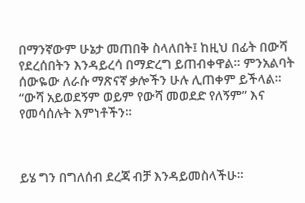በማንኛውም ሁኔታ መጠበቅ ስላለበት፤ ከዚህ በፊት በውሻ የደረሰበትን እንዳይረሳ በማድረግ ይጠብቀዋል። ምንአልባት ሰውዬው ለራሱ ማጽናኛ ቃሎችን ሁሉ ሊጠቀም ይችላል። “ውሻ አይወደኝም ወይም የውሻ መወደድ የለኝም” እና የመሳሰሉት እምነቶችን።



ይሄ ግን በግለሰብ ደረጃ ብቻ እንዳይመስላችሁ።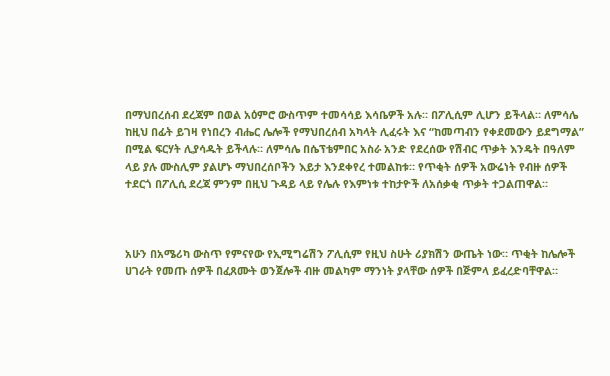በማህበረሰብ ደረጃም በወል አዕምሮ ውስጥም ተመሳሳይ እሳቤዎች አሉ። በፖሊሲም ሊሆን ይችላል። ለምሳሌ ከዚህ በፊት ይገዛ የነበረን ብሔር ሌሎች የማህበረሰብ አካላት ሊፈሩት እና “ከመጣብን የቀደመውን ይደግማል” በሚል ፍርሃት ሊያሳዱት ይችላሉ። ለምሳሌ በሴፕቴምበር አስራ አንድ የደረሰው የሽብር ጥቃት እንዴት በዓለም ላይ ያሉ ሙስሊም ያልሆኑ ማህበረሰቦችን እይታ እንደቀየረ ተመልከቱ። የጥቂት ሰዎች አውሬነት የብዙ ሰዎች ተደርጎ በፖሊሲ ደረጃ ምንም በዚህ ጉዳይ ላይ የሌሉ የእምነቱ ተከታዮች ለአሰቃቂ ጥቃት ተጋልጠዋል።



አሁን በአሜሪካ ውስጥ የምናየው የኢሚግሬሽን ፖሊሲም የዚህ ስሁት ሪያክሽን ውጤት ነው። ጥቂት ከሌሎች ሀገራት የመጡ ሰዎች በፈጸሙት ወንጀሎች ብዙ መልካም ማንነት ያላቸው ሰዎች በጅምላ ይፈረድባቸዋል።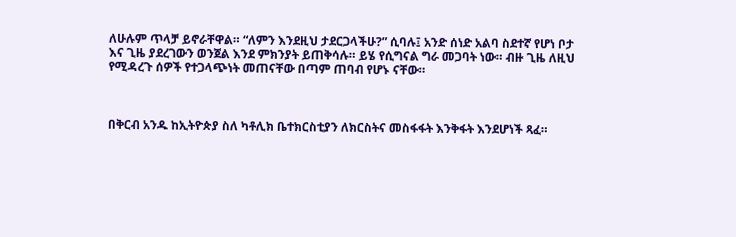ለሁሉም ጥላቻ ይኖራቸዋል። “ለምን እንደዚህ ታደርጋላችሁ?” ሲባሉ፤ አንድ ሰነድ አልባ ስደተኛ የሆነ ቦታ እና ጊዜ ያደረገውን ወንጀል እንደ ምክንያት ይጠቅሳሉ። ይሄ የሲግናል ግራ መጋባት ነው። ብዙ ጊዜ ለዚህ የሚዳረጉ ሰዎች የተጋላጭነት መጠናቸው በጣም ጠባብ የሆኑ ናቸው።



በቅርብ አንዱ ከኢትዮጵያ ስለ ካቶሊክ ቤተክርስቲያን ለክርስትና መስፋፋት እንቅፋት እንደሆነች ጻፈ።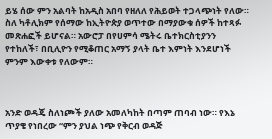ይሄ ሰው ምን አልባት ከአዲስ አበባ የዘለለ የሕይወት ተጋላጭነት የለው። ስለ ካቶሊክም የሰማው ከኢትዮጵያ ወጥተው በማያውቁ ሰዎች ከተጻፉ መጽሐፎች ይሆናል። አውሮፓ በየሀምሳ ሜትሩ ቤተክርስቲያንን የተከለች፣ በቢሊዮን የሚቆጠር አማኝ ያላት ቤተ እምነት እንደሆነች ምንም እውቀቱ የለውም።



አንድ ወዳጄ ስለነጮች ያለው አመለካከት በጣም ጠባብ ነው። የእኔ ጥያቄ የነበረው “ምን ያህል ነጭ የቅርብ ወዳጅ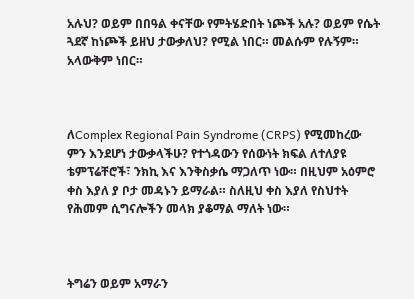አሉህ? ወይም በበዓል ቀናቸው የምትሄድበት ነጮች አሉ? ወይም የሴት ጓደኛ ከነጮች ይዘህ ታውቃለህ? የሚል ነበር። መልሱም የሉኝም። አላውቅም ነበር።



ለComplex Regional Pain Syndrome (CRPS) የሚመከረው ምን እንደሆነ ታውቃላችሁ? የተጎዳውን የሰውነት ክፍል ለተለያዩ ቴምፕሬቸሮች፣ ንክኪ እና እንቅስቃሴ ማጋለጥ ነው። በዚህም አዕምሮ ቀስ እያለ ያ ቦታ መዳኑን ይማራል። ስለዚህ ቀስ እያለ የስህተት የሕመም ሲግናሎችን መላክ ያቆማል ማለት ነው።



ትግሬን ወይም አማራን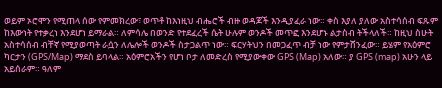ወይም ኦሮሞን የሚጠላ ሰው የምመክረው፣ ወጥቶ ከእነዚህ ብሔሮች ብዙ ወዳጆች እንዲያፈራ ነው። ቀስ እያለ ያለው አስተሳሰብ ፍጹም ከእውነት የተቃረነ እንደሆነ ይማራል። ለምሳሌ በወንድ የተደፈረች ሴት ሁሉም ወንዶች መጥፎ እንደሆኑ ልታስብ ትችላለች። ከዚህ ስሁት አስተሳሰብ ብቸኛ የሚያወጣት ራሷን ለሌሎች ወንዶች ስታጋልጥ ነው። ፍርሃትህን በመጋፈጥ ብቻ ነው የምታሸንፈው። ይሄም የአዕምሮ ካርታን (GPS/Map) ማደስ ይባላል። አዕምሮአችን የሆነ ቦታ ለመድረስ የሚያውቀው GPS (Map) አለው። ያ GPS (map) አሁን ላይ አይሰራም። ዓለም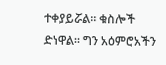ተቀያይሯል። ቁስሎች ድነዋል። ግን አዕምሮአችን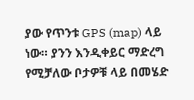ያው የጥንቱ GPS (map) ላይ ነው። ያንን እንዲቀይር ማድረግ የሚቻለው ቦታዎቹ ላይ በመሄድ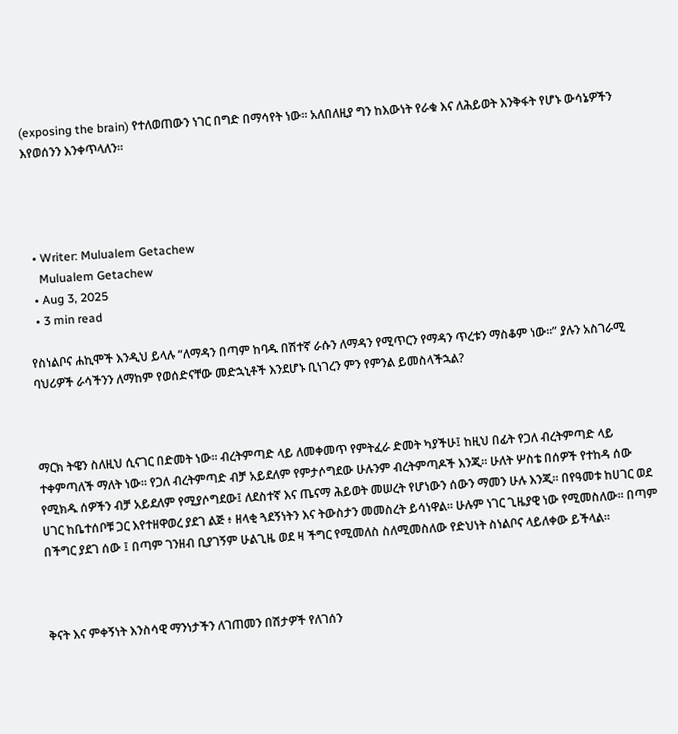(exposing the brain) የተለወጠውን ነገር በግድ በማሳየት ነው። አለበለዚያ ግን ከእውነት የራቁ እና ለሕይወት እንቅፋት የሆኑ ውሳኔዎችን እየወሰንን እንቀጥላለን።




  • Writer: Mulualem Getachew
    Mulualem Getachew
  • Aug 3, 2025
  • 3 min read

የስነልቦና ሐኪሞች እንዲህ ይላሉ “ለማዳን በጣም ከባዱ በሽተኛ ራሱን ለማዳን የሚጥርን የማዳን ጥረቱን ማስቆም ነው።” ያሉን አስገራሚ ባህሪዎች ራሳችንን ለማከም የወሰድናቸው መድኋኒቶች እንደሆኑ ቢነገረን ምን የምንል ይመስላችኋል?



ማርክ ትዌን ስለዚህ ሲናገር በድመት ነው። ብረትምጣድ ላይ ለመቀመጥ የምትፈራ ድመት ካያችሁ፤ ከዚህ በፊት የጋለ ብረትምጣድ ላይ ተቀምጣለች ማለት ነው። የጋለ ብረትምጣድ ብቻ አይደለም የምታሶግደው ሁሉንም ብረትምጣዶች እንጂ። ሁለት ሦስቴ በሰዎች የተከዳ ሰው የሚክዱ ሰዎችን ብቻ አይደለም የሚያሶግደው፤ ለደስተኛ እና ጤናማ ሕይወት መሠረት የሆነውን ሰውን ማመን ሁሉ እንጂ። በየዓመቱ ከሀገር ወደ ሀገር ከቤተሰቦቹ ጋር እየተዘዋወረ ያደገ ልጅ ፥ ዘላቂ ጓደኝነትን እና ትውስታን መመስረት ይሳነዋል። ሁሉም ነገር ጊዜያዊ ነው የሚመስለው። በጣም በችግር ያደገ ሰው ፤ በጣም ገንዘብ ቢያገኝም ሁልጊዜ ወደ ዛ ችግር የሚመለስ ስለሚመስለው የድህነት ስነልቦና ላይለቀው ይችላል።



ቅናት እና ምቀኝነት እንስሳዊ ማንነታችን ለገጠመን በሽታዎች የለገሰን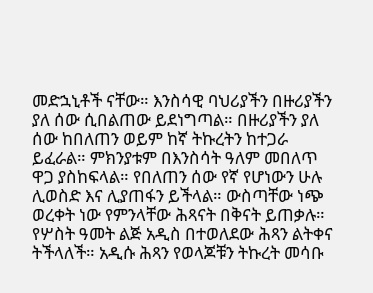መድኋኒቶች ናቸው። እንስሳዊ ባህሪያችን በዙሪያችን ያለ ሰው ሲበልጠው ይደነግጣል። በዙሪያችን ያለ ሰው ከበለጠን ወይም ከኛ ትኩረትን ከተጋራ ይፈራል። ምክንያቱም በእንስሳት ዓለም መበለጥ ዋጋ ያስከፍላል። የበለጠን ሰው የኛ የሆነውን ሁሉ ሊወስድ እና ሊያጠፋን ይችላል። ውስጣቸው ነጭ ወረቀት ነው የምንላቸው ሕጻናት በቅናት ይጠቃሉ። የሦስት ዓመት ልጅ አዲስ በተወለደው ሕጻን ልትቀና ትችላለች። አዲሱ ሕጻን የወላጆቹን ትኩረት መሳቡ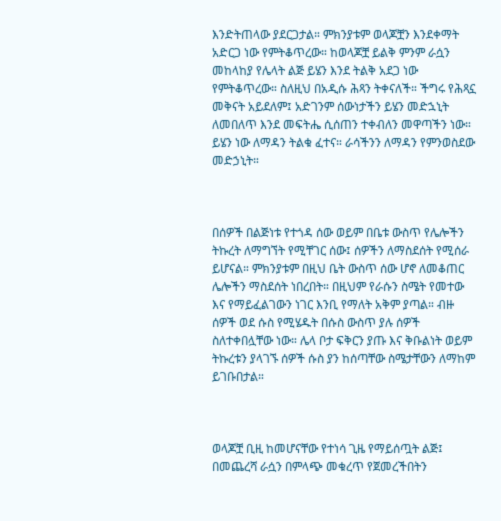እንድትጠላው ያደርጋታል። ምክንያቱም ወላጆቿን እንደቀማት አድርጋ ነው የምትቆጥረው። ከወላጆቿ ይልቅ ምንም ራሷን መከላከያ የሌላት ልጅ ይሄን እንደ ትልቅ አደጋ ነው የምትቆጥረው። ስለዚህ በአዲሱ ሕጻን ትቀናለች። ችግሩ የሕጻኗ መቅናት አይደለም፤ አድገንም ሰውነታችን ይሄን መድኋኒት ለመበለጥ እንደ መፍትሔ ሲሰጠን ተቀብለን መዋጣችን ነው። ይሄን ነው ለማዳን ትልቁ ፈተና። ራሳችንን ለማዳን የምንወስደው መድኃኒት።



በሰዎች በልጅነቱ የተጎዳ ሰው ወይም በቤቱ ውስጥ የሌሎችን ትኩረት ለማግኘት የሚቸገር ሰው፤ ሰዎችን ለማስደሰት የሚሰራ ይሆናል። ምክንያቱም በዚህ ቤት ውስጥ ሰው ሆኖ ለመቆጠር ሌሎችን ማስደሰት ነበረበት። በዚህም የራሱን ስሜት የመተው እና የማይፈልገውን ነገር እንቢ የማለት አቅም ያጣል። ብዙ ሰዎች ወደ ሱስ የሚሄዱት በሱስ ውስጥ ያሉ ሰዎች ስለተቀበሏቸው ነው። ሌላ ቦታ ፍቅርን ያጡ እና ቅቡልነት ወይም ትኩረቱን ያላገኙ ሰዎች ሱስ ያን ከሰጣቸው ስሜታቸውን ለማከም ይገቡበታል።



ወላጆቿ ቢዚ ከመሆናቸው የተነሳ ጊዜ የማይሰጧት ልጅ፤ በመጨረሻ ራሷን በምላጭ መቁረጥ የጀመረችበትን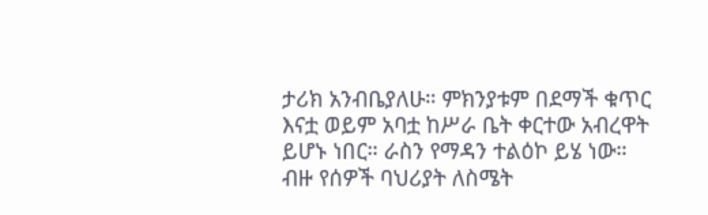ታሪክ አንብቤያለሁ። ምክንያቱም በደማች ቁጥር እናቷ ወይም አባቷ ከሥራ ቤት ቀርተው አብረዋት ይሆኑ ነበር። ራስን የማዳን ተልዕኮ ይሄ ነው። ብዙ የሰዎች ባህሪያት ለስሜት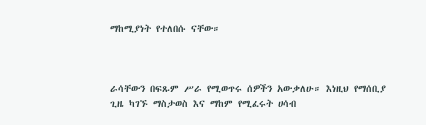ማከሚያነት የተለበሱ ናቸው።



ራሳቸውን በፍጹም ሥራ የሚወጥሩ ሰዎችን አውቃለሁ። እነዚህ የማሰቢያ ጊዜ ካገኙ ማስታወስ እና ማከም የሚፈሩት ሀሳብ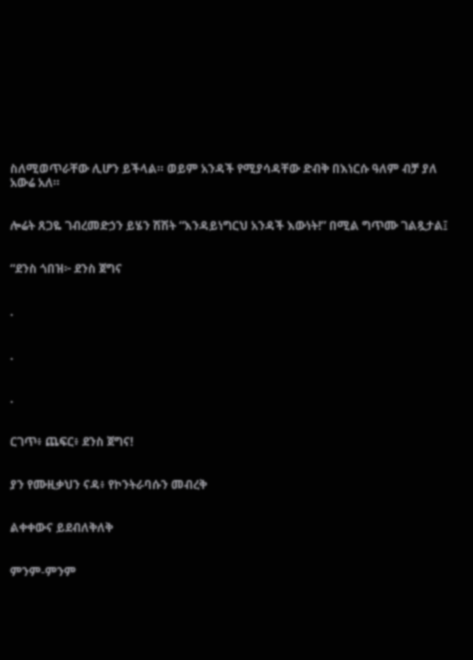ስለሚወጥራቸው ሊሆን ይችላል። ወይም አንዳች የሚያሳዳቸው ድብቅ በእነርሱ ዓለም ብቻ ያለ አውሬ አለ።


ሎሬት ጸጋዬ ገብረመድኃን ይሄን ሽሽት “እንዳይነግርህ አንዳች እውነት!” በሚል ግጥሙ ገልጿታል፤


“ደንስ ጎበዝ፦ ደንስ ጀግና


.


.


.


ርገጥ፥ ጨፍር፥ ደንስ ጀግና!


ያን የሙዚቃህን ናዳ፥ የኮንትራባሱን መብረቅ


ልቀቀውና ይደብለቅለቅ


ምንም-ምንም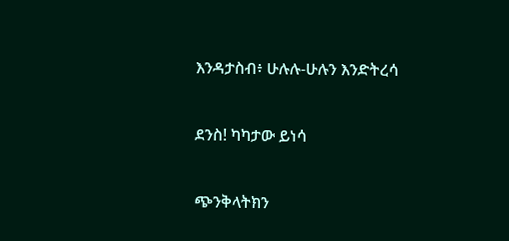እንዳታስብ፥ ሁሉሉ-ሁሉን እንድትረሳ


ደንስ! ካካታው ይነሳ


ጭንቅላትክን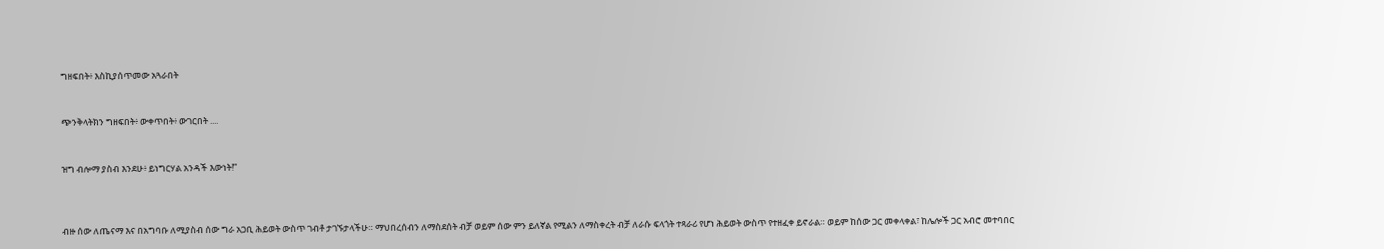ግዘፍበት፥ እስኪያሰጥመው አጓራበት


ጭንቅላትክን ግዘፍበት፥ ውቀጥበት፥ ውገርበት ....


ዝግ ብሎማ ያስብ እንደሁ፥ ይነግርሃል አንዳች እውነት!”



ብዙ ሰው ለጤናማ እና በአግባቡ ለሚያስብ ሰው ግራ አጋቢ ሕይወት ውስጥ ገብቶ ታገኙታላችሁ። ማህበረሰብን ለማስደሰት ብቻ ወይም ሰው ምን ይለኛል የሚልን ለማስቀረት ብቻ ለራሱ ፍላጎት ተጻራሪ የሆነ ሕይወት ውስጥ የተዘፈቀ ይኖራል። ወይም ከሰው ጋር መቀላቀል፣ ከሌሎች ጋር አብሮ መተባበር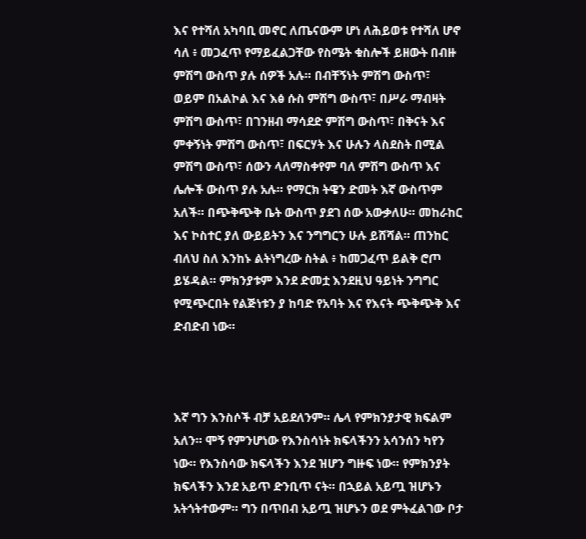እና የተሻለ አካባቢ መኖር ለጤናውም ሆነ ለሕይወቱ የተሻለ ሆኖ ሳለ ፥ መጋፈጥ የማይፈልጋቸው የስሜት ቁስሎች ይዘውት በብዙ ምሽግ ውስጥ ያሉ ሰዎች አሉ። በብቸኝነት ምሽግ ውስጥ፣ ወይም በአልኮል እና እፅ ሱስ ምሽግ ውስጥ፣ በሥራ ማብዛት ምሽግ ውስጥ፣ በገንዘብ ማሳደድ ምሽግ ውስጥ፣ በቅናት እና ምቀኝነት ምሽግ ውስጥ፣ በፍርሃት እና ሁሉን ላስደስት በሚል ምሽግ ውስጥ፣ ሰውን ላለማስቀየም ባለ ምሽግ ውስጥ እና ሌሎች ውስጥ ያሉ አሉ። የማርክ ትዌን ድመት እኛ ውስጥም አለች። በጭቅጭቅ ቤት ውስጥ ያደገ ሰው አውቃለሁ። መከራከር እና ኮስተር ያለ ውይይትን እና ንግግርን ሁሉ ይሸሻል። ጠንከር ብለህ ስለ እንከኑ ልትነግረው ስትል ፥ ከመጋፈጥ ይልቅ ሮጦ ይሄዳል። ምክንያቱም እንደ ድመቷ እንደዚህ ዓይነት ንግግር የሚጭርበት የልጅነቱን ያ ከባድ የአባት እና የእናት ጭቅጭቅ እና ድብድብ ነው።



እኛ ግን እንስሶች ብቻ አይደለንም። ሌላ የምክንያታዊ ክፍልም አለን። ሞኝ የምንሆነው የእንስሳነት ክፍላችንን አሳንሰን ካየን ነው። የእንስሳው ክፍላችን እንደ ዝሆን ግዙፍ ነው። የምክንያት ክፍላችን እንደ አይጥ ድንቢጥ ናት። በኋይል አይጧ ዝሆኑን አትጎትተውም። ግን በጥበብ አይጧ ዝሆኑን ወደ ምትፈልገው ቦታ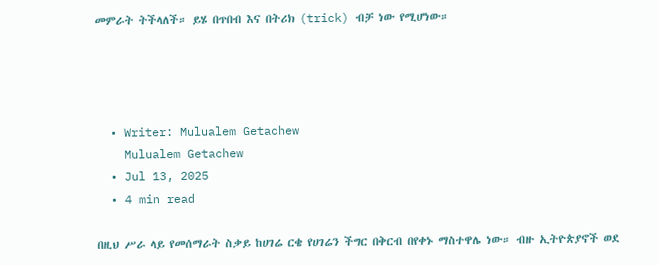መምራት ትችላለች። ይሄ በጥበብ እና በትሪክ (trick) ብቻ ነው የሚሆነው።




  • Writer: Mulualem Getachew
    Mulualem Getachew
  • Jul 13, 2025
  • 4 min read

በዚህ ሥራ ላይ የመሰማራት ስቃይ ከሀገሬ ርቄ የሀገሬን ችግር በቅርብ በየቀኑ ማስተዋሌ ነው። ብዙ ኢትዮጵያኖች ወደ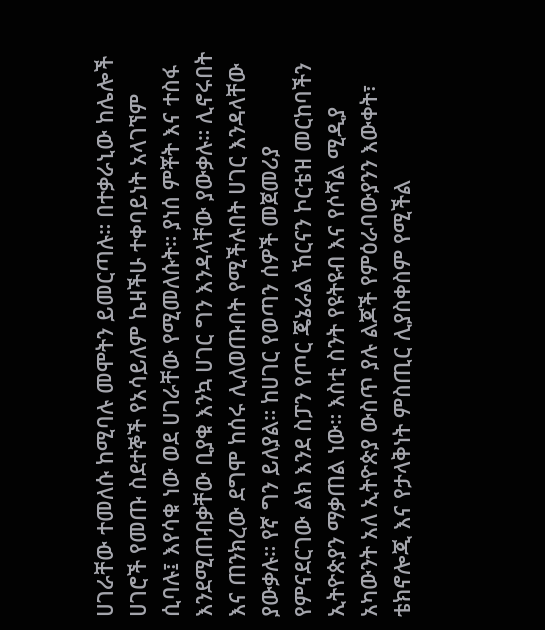ሀገራቸው ተመለሱ ከሚባሉ መሞትን ይመርጣሉ። በተቃራኒው ከሌሎች ሀገሮች የመጡ ስደተኞች የአሳይለም ኬዛችሁ ተቀባይነት አላገኘም ሲባሉ፤ እየሳቁ ነው ወደ ሀገራቸው የሚመለሱት። ያነሰ ምቾት እና ተስፋ እንደሚጠብቃቸው ቢያቁ እንኳ ሀገር ግን እንዳላቸው ያውቃሉ። ሊኖሩበት እና ጠንክረው ደግሞ ከሰሩ ሊለወጡበት የሚችሉበት ሀገር እንዳላቸው ያውቃሉ። የኛ ግን ይለያል። ከሀገር የወጣን ሰዎች መጀመሪያ የምናደርገው ልክ እንደ ስፓን የጦር ጄኔራል ኸርናን ኮርቴዝ መርከባችን ኢትዮጵያን ማቃጠል ነው። እስቲ ስንት የዩትዩብ እና የሶሻል ሚዲያ አካውንት አለ ኢትዮጵያ ውስጥ ያሉ ልጆች የምዕራባውያንን እውቀት፣ ቴክኖሎጂ እና የታላቅነት ምስጢር ሊያስቀስም የሚችል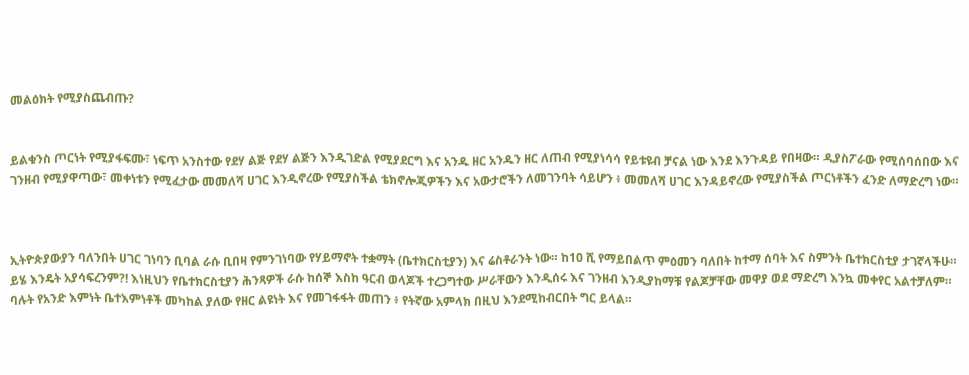መልዕክት የሚያስጨብጡ?


ይልቁንስ ጦርነት የሚያፋፍሙ፣ ነፍጥ አንስተው የደሃ ልጅ የደሃ ልጅን እንዲገድል የሚያደርግ እና አንዱ ዘር አንዱን ዘር ለጠብ የሚያነሳሳ የይቱዩብ ቻናል ነው እንደ እንጉዳይ የበዛው። ዲያስፖራው የሚሰባሰበው እና ገንዘብ የሚያዋጣው፣ መቀነቱን የሚፈታው መመለሻ ሀገር እንዲኖረው የሚያስችል ቴክኖሎጂዎችን እና አውታሮችን ለመገንባት ሳይሆን ፥ መመለሻ ሀገር እንዳይኖረው የሚያስችል ጦርነቶችን ፈንድ ለማድረግ ነው።



ኢትዮጵያውያን ባለንበት ሀገር ገነባን ቢባል ራሱ ቢበዛ የምንገነባው የሃይማኖት ተቋማት (ቤተክርስቲያን) እና ሬስቶራንት ነው። ከ10 ሺ የማይበልጥ ምዕመን ባለበት ከተማ ሰባት እና ስምንት ቤተክርስቲያ ታገኛላችሁ። ይሄ እንዴት አያሳፍረንም?! እነዚህን የቤተክርስቲያን ሕንጻዎች ራሱ ከሰኞ እስከ ዓርብ ወላጆች ተረጋግተው ሥራቸውን እንዲሰሩ እና ገንዘብ እንዲያከማቹ የልጆቻቸው መዋያ ወደ ማድረግ እንኳ መቀየር አልተቻለም። ባሉት የአንድ እምነት ቤተእምነቶች መካከል ያለው የዘር ልዩነት እና የመገፋፋት መጠን ፥ የትኛው አምላክ በዚህ እንደሚከብርበት ግር ይላል።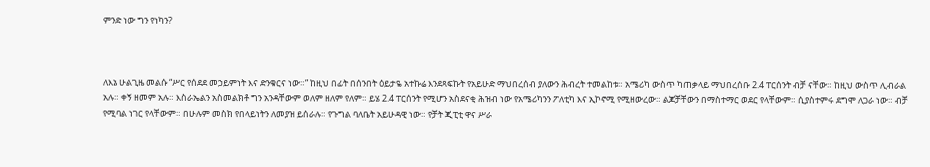ምንድ ነው ግን የነካን?



ለእኔ ሁልጊዜ መልሱ “ሥር የሰደደ መኃይምነት እና ድንቁርና ነው።” ከዚህ በፊት በሰንበት ዕይታዬ አተኩሬ እንደጻፍኩት የአይሁድ ማህበረሰብ ያለውን ሕብረት ተመልከቱ። አሜሪካ ውስጥ ካጠቃላይ ማህበረሰቡ 2.4 ፐርሰንት ብቻ ናቸው። ከዚህ ውስጥ ሊብራል አሉ። ቀኝ ዘመም አሉ። እስራኤልን አስመልክቶ ግን አንዳቸውም ወለም ዘለም የለም። ይሄ 2.4 ፐርሰንት የሚሆን አስደናቂ ሕዝብ ነው የአሜሪካንን ፖለቲካ እና ኢኮኖሚ የሚዘውረው። ልጆቻቸውን በማስተማር ወደር የላቸውም። ሲያስተምሩ ደግሞ ለጋራ ነው። ብቻ የሚባል ነገር የላቸውም። በሁሉም መስክ የበላይነትን ለመያዝ ይሰራሉ። የጉግል ባለቤት አይሁዳዊ ነው። የቻት ጂፒቲ ዋና ሥራ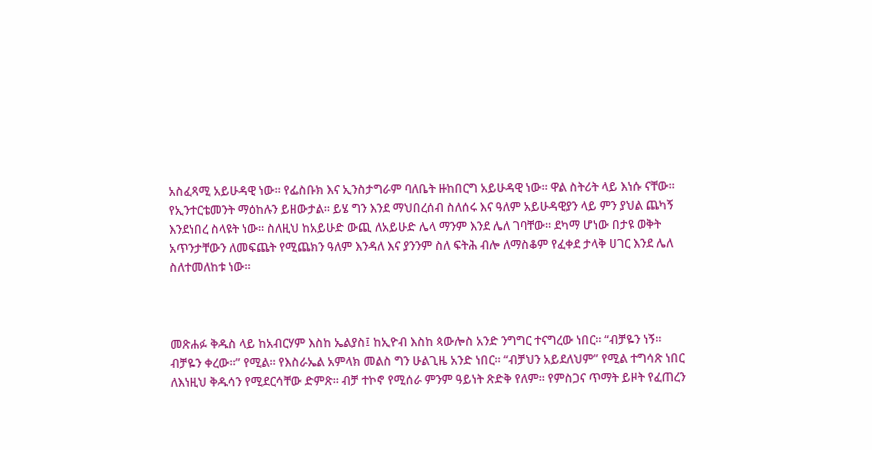አስፈጻሚ አይሁዳዊ ነው። የፌስቡክ እና ኢንስታግራም ባለቤት ዙከበርግ አይሁዳዊ ነው። ዋል ስትሪት ላይ እነሱ ናቸው። የኢንተርቴመንት ማዕከሉን ይዘውታል። ይሄ ግን እንደ ማህበረሰብ ስለሰሩ እና ዓለም አይሁዳዊያን ላይ ምን ያህል ጨካኝ እንደነበረ ስላዩት ነው። ስለዚህ ከአይሁድ ውጪ ለአይሁድ ሌላ ማንም እንደ ሌለ ገባቸው። ደካማ ሆነው በታዩ ወቅት አጥንታቸውን ለመፍጨት የሚጨክን ዓለም እንዳለ እና ያንንም ስለ ፍትሕ ብሎ ለማስቆም የፈቀደ ታላቅ ሀገር እንደ ሌለ ስለተመለከቱ ነው።



መጽሐፉ ቅዱስ ላይ ከአብርሃም እስከ ኤልያስ፤ ከኢዮብ እስከ ጳውሎስ አንድ ንግግር ተናግረው ነበር። “ብቻዬን ነኝ። ብቻዬን ቀረው።” የሚል። የእስራኤል አምላክ መልስ ግን ሁልጊዜ አንድ ነበር። “ብቻህን አይደለህም” የሚል ተግሳጽ ነበር ለእነዚህ ቅዱሳን የሚደርሳቸው ድምጽ። ብቻ ተኮኖ የሚሰራ ምንም ዓይነት ጽድቅ የለም። የምስጋና ጥማት ይዞት የፈጠረን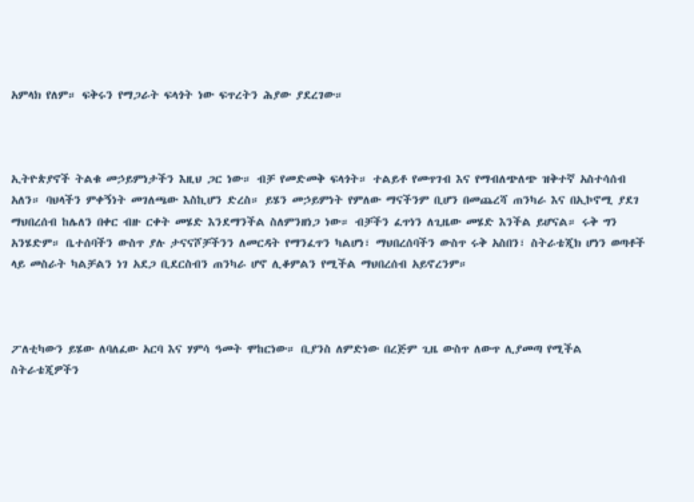አምላክ የለም። ፍቅሩን የማጋራት ፍላጎት ነው ፍጥረትን ሕያው ያደረገው።



ኢትዮጵያኖች ትልቁ መኃይምነታችን እዚህ ጋር ነው። ብቻ የመድመቅ ፍላጎት። ተልይቶ የመጥገብ እና የማብለጭለጭ ዝቅተኛ አስተሳሰብ አለን። ባህላችን ምቀኝነት መገለጫው እስኪሆን ድረስ። ይሄን መኃይምነት የምለው ማናችንም ቢሆን በመጨረሻ ጠንካራ እና በኢኮኖሚ ያደገ ማህበረሰብ ከሌለን በቀር ብዙ ርቀት መሄድ እንደማንችል ስለምንዘነጋ ነው። ብቻችን ፈጥነን ለጊዜው መሄድ እንችል ይሆናል። ሩቅ ግን አንሄድም። ቤተሰባችን ውስጥ ያሉ ታናናሾቻችንን ለመርዳት የማንፈጥን ካልሆነ፣ ማህበረሰባችን ውስጥ ሩቅ አስበን፣ ስትራቴጂክ ሆነን ወጣቶች ላይ መስራት ካልቻልን ነገ አደጋ ቢደርስብን ጠንካራ ሆኖ ሊቆምልን የሚችል ማህበረሰብ አይኖረንም።



ፖለቲካውን ይሄው ለባለፈው አርባ እና ሃምሳ ዓመት ሞከርነው። ቢያንስ ለምድነው በረጅም ጊዜ ውስጥ ለውጥ ሊያመጣ የሚችል ስትራቴጂዎችን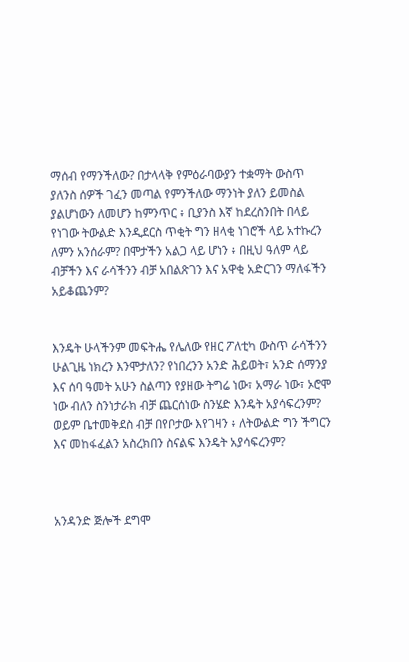ማሰብ የማንችለው? በታላላቅ የምዕራባውያን ተቋማት ውስጥ ያለንስ ሰዎች ገፈን መጣል የምንችለው ማንነት ያለን ይመስል ያልሆነውን ለመሆን ከምንጥር ፥ ቢያንስ እኛ ከደረስንበት በላይ የነገው ትውልድ እንዲደርስ ጥቂት ግን ዘላቂ ነገሮች ላይ አተኩረን ለምን አንሰራም? በሞታችን አልጋ ላይ ሆነን ፥ በዚህ ዓለም ላይ ብቻችን እና ራሳችንን ብቻ አበልጽገን እና አዋቂ አድርገን ማለፋችን አይቆጨንም?


እንዴት ሁላችንም መፍትሔ የሌለው የዘር ፖለቲካ ውስጥ ራሳችንን ሁልጊዜ ነክረን እንሞታለን? የነበረንን አንድ ሕይወት፣ አንድ ሰማንያ እና ሰባ ዓመት አሁን ስልጣን የያዘው ትግሬ ነው፣ አማራ ነው፣ ኦሮሞ ነው ብለን ስንነታራክ ብቻ ጨርሰነው ስንሄድ እንዴት አያሳፍረንም? ወይም ቤተመቅደስ ብቻ በየቦታው እየገዛን ፥ ለትውልድ ግን ችግርን እና መከፋፈልን አስረክበን ስናልፍ እንዴት አያሳፍረንም?



አንዳንድ ጅሎች ደግሞ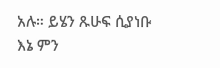አሉ። ይሄን ጹሁፍ ሲያነቡ እኔ ምን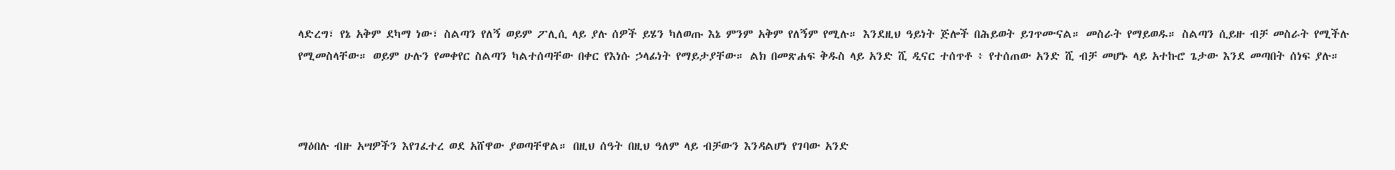ላድረግ፣ የኔ አቅም ደካማ ነው፣ ስልጣን የለኝ ወይም ፖሊሲ ላይ ያሉ ሰዎች ይሄን ካለወጡ እኔ ምንም አቅም የለኝም የሚሉ። እንደዚህ ዓይነት ጅሎች በሕይወት ይገጥሙናል። መስራት የማይወዱ። ስልጣን ሲይዙ ብቻ መስራት የሚችሉ የሚመስላቸው። ወይም ሁሉን የመቀየር ስልጣን ካልተሰጣቸው በቀር የእነሱ ኃላፊነት የማይታያቸው። ልክ በመጽሐፍ ቅዱስ ላይ አንድ ሺ ዲናር ተሰጥቶ ፥ የተሰጠው አንድ ሺ ብቻ መሆኑ ላይ አተኩሮ ጌታው እንደ መጣበት ሰነፍ ያሉ።



ማዕበሉ ብዙ አሣዎችን እየገፈተረ ወደ አሸዋው ያወጣቸዋል። በዚህ ሰዓት በዚህ ዓለም ላይ ብቻውን እንዳልሆነ የገባው አንድ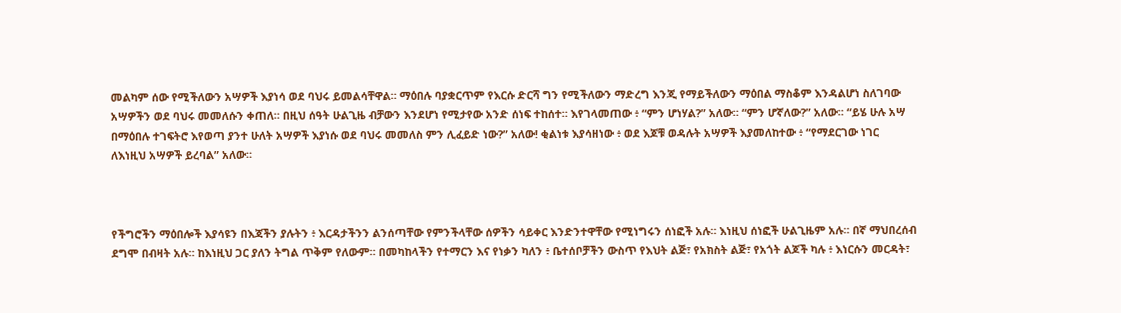መልካም ሰው የሚችለውን አሣዎች እያነሳ ወደ ባህሩ ይመልሳቸዋል። ማዕበሉ ባያቋርጥም የእርሱ ድርሻ ግን የሚችለውን ማድረግ እንጂ የማይችለውን ማዕበል ማስቆም እንዳልሆነ ስለገባው አሣዎችን ወደ ባህሩ መመለሱን ቀጠለ። በዚህ ሰዓት ሁልጊዜ ብቻውን እንደሆነ የሚታየው አንድ ሰነፍ ተከሰተ። እየገላመጠው ፥ “ምን ሆነሃል?” አለው። “ምን ሆኛለው?” አለው። “ይሄ ሁሉ አሣ በማዕበሉ ተገፍትሮ እየወጣ ያንተ ሁለት አሣዎች እያነሱ ወደ ባህሩ መመለስ ምን ሊፈይድ ነው?” አለው! ቂልነቱ እያሳዘነው ፥ ወደ እጆቹ ወዳሉት አሣዎች እያመለከተው ፥ “የማደርገው ነገር ለእነዚህ አሣዎች ይረባል” አለው።



የችግሮችን ማዕበሎች እያሳዩን በእጃችን ያሉትን ፥ እርዳታችንን ልንሰጣቸው የምንችላቸው ሰዎችን ሳይቀር እንድንተዋቸው የሚነግሩን ሰነፎች አሉ። እነዚህ ሰነፎች ሁልጊዜም አሉ። በኛ ማህበረሰብ ደግሞ በብዛት አሉ። ከእነዚህ ጋር ያለን ትግል ጥቅም የለውም። በመካከላችን የተማርን እና የነቃን ካለን ፥ ቤተሰቦቻችን ውስጥ የእህት ልጅ፣ የአክስት ልጅ፣ የአጎት ልጆች ካሉ ፥ እነርሱን መርዳት፣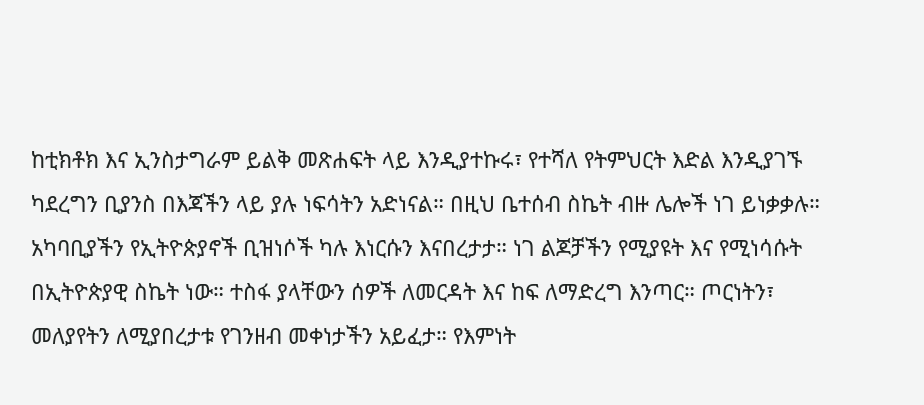ከቲክቶክ እና ኢንስታግራም ይልቅ መጽሐፍት ላይ እንዲያተኩሩ፣ የተሻለ የትምህርት እድል እንዲያገኙ ካደረግን ቢያንስ በእጃችን ላይ ያሉ ነፍሳትን አድነናል። በዚህ ቤተሰብ ስኬት ብዙ ሌሎች ነገ ይነቃቃሉ። አካባቢያችን የኢትዮጵያኖች ቢዝነሶች ካሉ እነርሱን እናበረታታ። ነገ ልጆቻችን የሚያዩት እና የሚነሳሱት በኢትዮጵያዊ ስኬት ነው። ተስፋ ያላቸውን ሰዎች ለመርዳት እና ከፍ ለማድረግ እንጣር። ጦርነትን፣ መለያየትን ለሚያበረታቱ የገንዘብ መቀነታችን አይፈታ። የእምነት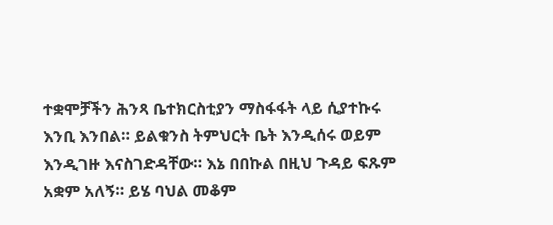ተቋሞቻችን ሕንጻ ቤተክርስቲያን ማስፋፋት ላይ ሲያተኩሩ እንቢ እንበል። ይልቁንስ ትምህርት ቤት እንዲሰሩ ወይም እንዲገዙ እናስገድዳቸው። እኔ በበኩል በዚህ ጉዳይ ፍጹም አቋም አለኝ። ይሄ ባህል መቆም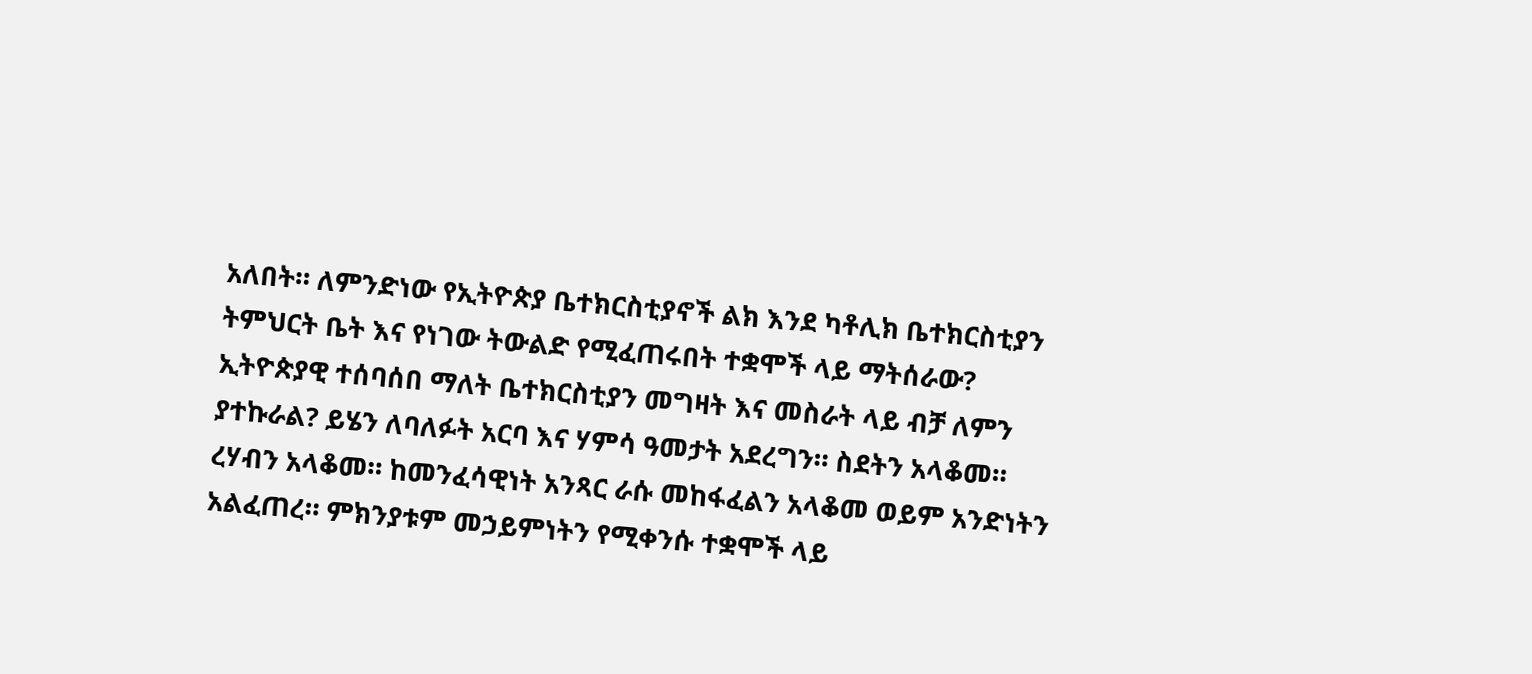አለበት። ለምንድነው የኢትዮጵያ ቤተክርስቲያኖች ልክ እንደ ካቶሊክ ቤተክርስቲያን ትምህርት ቤት እና የነገው ትውልድ የሚፈጠሩበት ተቋሞች ላይ ማትሰራው? ኢትዮጵያዊ ተሰባሰበ ማለት ቤተክርስቲያን መግዛት እና መስራት ላይ ብቻ ለምን ያተኩራል? ይሄን ለባለፉት አርባ እና ሃምሳ ዓመታት አደረግን። ስደትን አላቆመ። ረሃብን አላቆመ። ከመንፈሳዊነት አንጻር ራሱ መከፋፈልን አላቆመ ወይም አንድነትን አልፈጠረ። ምክንያቱም መኃይምነትን የሚቀንሱ ተቋሞች ላይ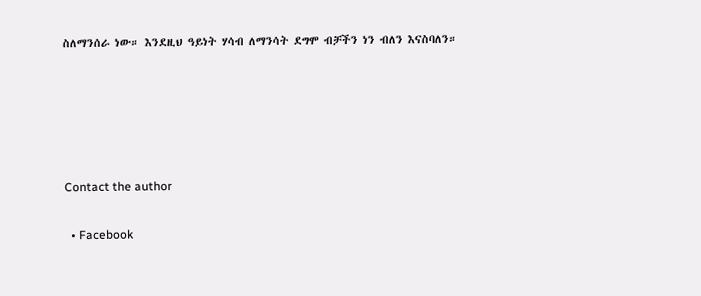ስለማንሰራ ነው። እንደዚህ ዓይነት ሃሳብ ለማንሳት ደግሞ ብቻችን ነን ብለን እናስባለን።





Contact the author

  • Facebook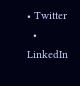• Twitter
  • LinkedIn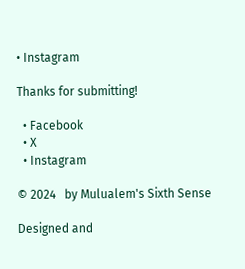• Instagram

Thanks for submitting!

  • Facebook
  • X
  • Instagram

© 2024   by Mulualem's Sixth Sense

Designed and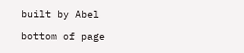built by Abel

bottom of page